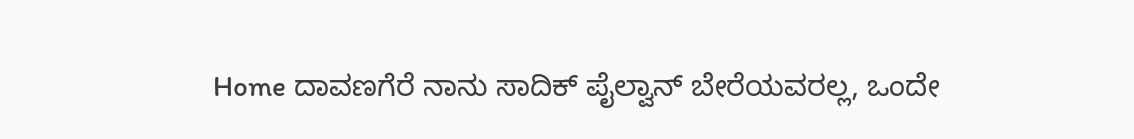Home ದಾವಣಗೆರೆ ನಾನು ಸಾದಿಕ್ ಪೈಲ್ವಾನ್ ಬೇರೆಯವರಲ್ಲ, ಒಂದೇ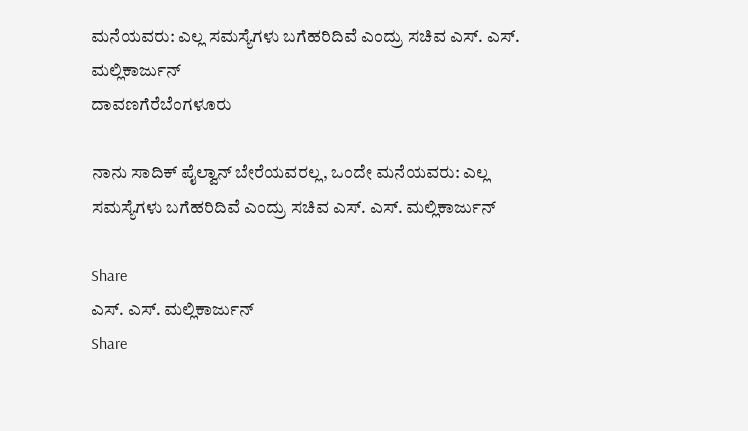ಮನೆಯವರು: ಎಲ್ಲ ಸಮಸ್ಯೆಗಳು ಬಗೆಹರಿದಿವೆ ಎಂದ್ರು ಸಚಿವ ಎಸ್. ಎಸ್. ಮಲ್ಲಿಕಾರ್ಜುನ್
ದಾವಣಗೆರೆಬೆಂಗಳೂರು

ನಾನು ಸಾದಿಕ್ ಪೈಲ್ವಾನ್ ಬೇರೆಯವರಲ್ಲ, ಒಂದೇ ಮನೆಯವರು: ಎಲ್ಲ ಸಮಸ್ಯೆಗಳು ಬಗೆಹರಿದಿವೆ ಎಂದ್ರು ಸಚಿವ ಎಸ್. ಎಸ್. ಮಲ್ಲಿಕಾರ್ಜುನ್

Share
ಎಸ್. ಎಸ್. ಮಲ್ಲಿಕಾರ್ಜುನ್
Share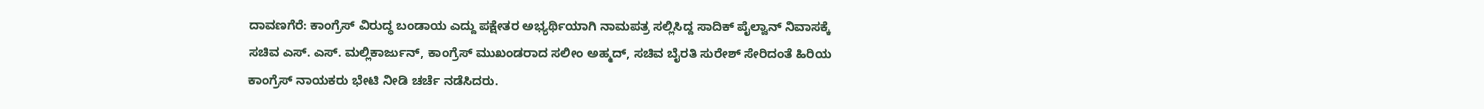ದಾವಣಗೆರೆ: ಕಾಂಗ್ರೆಸ್ ವಿರುದ್ಧ ಬಂಡಾಯ ಎದ್ದು ಪಕ್ಷೇತರ ಅಭ್ಯರ್ಥಿಯಾಗಿ ನಾಮಪತ್ರ ಸಲ್ಲಿಸಿದ್ದ ಸಾದಿಕ್ ಪೈಲ್ವಾನ್ ನಿವಾಸಕ್ಕೆ ಸಚಿವ ಎಸ್. ಎಸ್. ಮಲ್ಲಿಕಾರ್ಜುನ್, ಕಾಂಗ್ರೆಸ್ ಮುಖಂಡರಾದ ಸಲೀಂ ಅಹ್ಮದ್, ಸಚಿವ ಬೈರತಿ ಸುರೇಶ್ ಸೇರಿದಂತೆ ಹಿರಿಯ ಕಾಂಗ್ರೆಸ್ ನಾಯಕರು ಭೇಟಿ ನೀಡಿ ಚರ್ಚೆ ನಡೆಸಿದರು.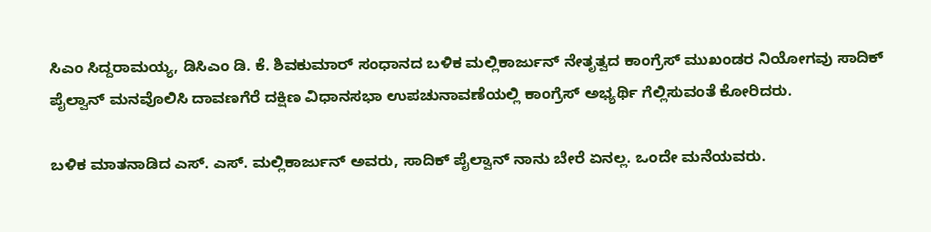ಸಿಎಂ ಸಿದ್ದರಾಮಯ್ಯ, ಡಿಸಿಎಂ ಡಿ. ಕೆ. ಶಿವಕುಮಾರ್ ಸಂಧಾನದ ಬಳಿಕ ಮಲ್ಲಿಕಾರ್ಜುನ್ ನೇತೃತ್ವದ ಕಾಂಗ್ರೆಸ್ ಮುಖಂಡರ ನಿಯೋಗವು ಸಾದಿಕ್ ಪೈಲ್ವಾನ್ ಮನವೊಲಿಸಿ ದಾವಣಗೆರೆ ದಕ್ಷಿಣ ವಿಧಾನಸಭಾ ಉಪಚುನಾವಣೆಯಲ್ಲಿ ಕಾಂಗ್ರೆಸ್ ಅಭ್ಯರ್ಥಿ ಗೆಲ್ಲಿಸುವಂತೆ ಕೋರಿದರು.

ಬಳಿಕ ಮಾತನಾಡಿದ ಎಸ್. ಎಸ್. ಮಲ್ಲಿಕಾರ್ಜುನ್ ಅವರು, ಸಾದಿಕ್ ಪೈಲ್ವಾನ್ ನಾನು ಬೇರೆ ಏನಲ್ಲ. ಒಂದೇ ಮನೆಯವರು.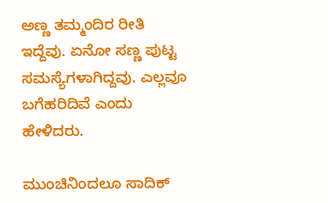ಅಣ್ಣ ತಮ್ಮಂದಿರ ರೀತಿ ಇದ್ದೆವು. ಏನೋ ಸಣ್ಣ ಪುಟ್ಟ ಸಮಸ್ಯೆಗಳಾಗಿದ್ದವು. ಎಲ್ಲವೂ ಬಗೆಹರಿದಿವೆ ಎಂದು ಹೇಳಿದರು.

ಮುಂಚಿನಿಂದಲೂ ಸಾದಿಕ್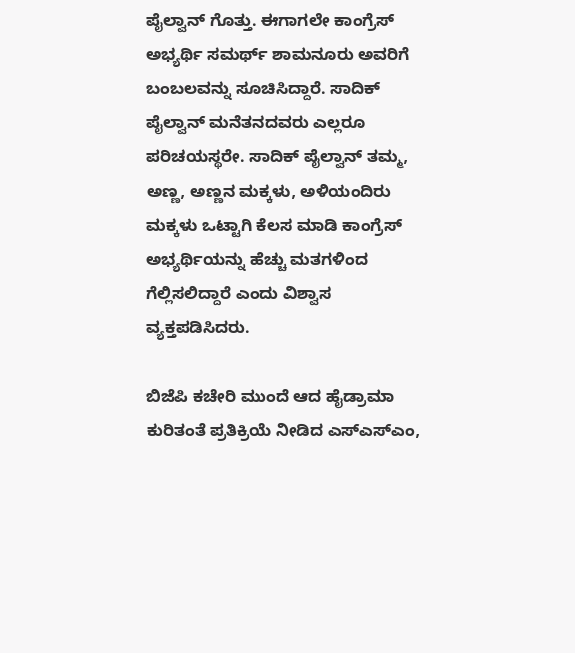ಪೈಲ್ವಾನ್ ಗೊತ್ತು. ಈಗಾಗಲೇ ಕಾಂಗ್ರೆಸ್ ಅಭ್ಯರ್ಥಿ ಸಮರ್ಥ್ ಶಾಮನೂರು ಅವರಿಗೆ ಬಂಬಲವನ್ನು ಸೂಚಿಸಿದ್ದಾರೆ. ಸಾದಿಕ್ ಪೈಲ್ವಾನ್ ಮನೆತನದವರು ಎಲ್ಲರೂ ಪರಿಚಯಸ್ಥರೇ. ಸಾದಿಕ್ ಪೈಲ್ವಾನ್ ತಮ್ಮ, ಅಣ್ಣ, ಅಣ್ಣನ ಮಕ್ಕಳು, ಅಳಿಯಂದಿರು ಮಕ್ಕಳು ಒಟ್ಟಾಗಿ ಕೆಲಸ ಮಾಡಿ ಕಾಂಗ್ರೆಸ್ ಅಭ್ಯರ್ಥಿಯನ್ನು ಹೆಚ್ಚು ಮತಗಳಿಂದ ಗೆಲ್ಲಿಸಲಿದ್ದಾರೆ ಎಂದು ವಿಶ್ವಾಸ ವ್ಯಕ್ತಪಡಿಸಿದರು.

ಬಿಜೆಪಿ ಕಚೇರಿ ಮುಂದೆ ಆದ ಹೈಡ್ರಾಮಾ ಕುರಿತಂತೆ ಪ್ರತಿಕ್ರಿಯೆ ನೀಡಿದ ಎಸ್ಎಸ್ಎಂ,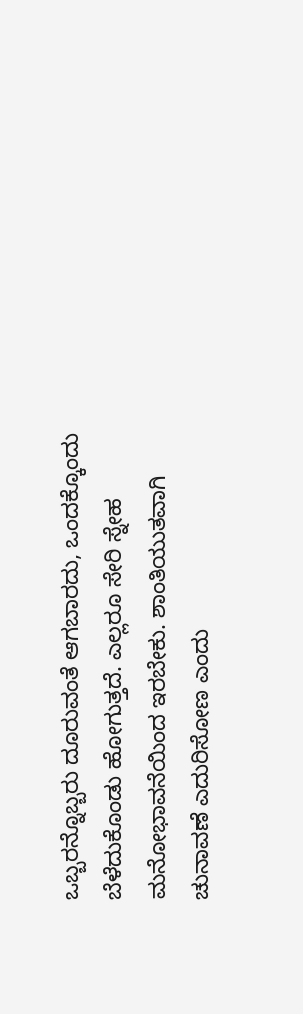ಒಬ್ಬರನ್ನೊಬ್ಬರು ದೂರುವಂತೆ ಆಗಬಾರದು, ಒಂದಕ್ಕೊಂದು ಬೆಳೆದುಕೊಂಡು ಹೋಗುತ್ತದೆ. ಎಲ್ಲರೂ ಸೇರಿ ಸ್ನೇಹ ಮನೋಭಾವನೆಯಿಂದ ಇರಬೇಕು. ಶಾಂತಿಯುತವಾಗಿ ಚುನಾವಣೆ ಎದುರಿಸೋಣ ಎಂದು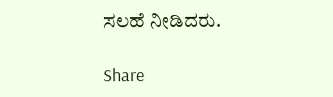ಸಲಹೆ ನೀಡಿದರು.

Share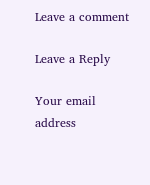Leave a comment

Leave a Reply

Your email address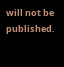will not be published.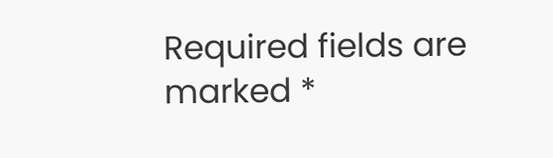Required fields are marked *